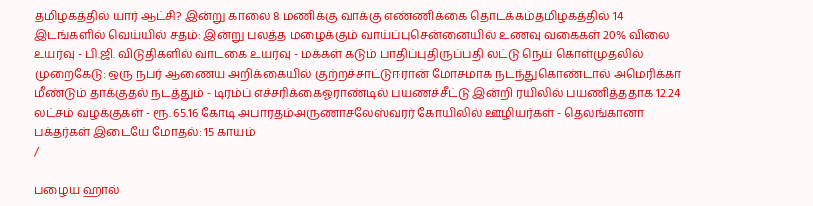தமிழகத்தில் யார் ஆட்சி? இன்று காலை 8 மணிக்கு வாக்கு எண்ணிக்கை தொடக்கம்தமிழகத்தில் 14 இடங்களில் வெய்யில் சதம்: இன்று பலத்த மழைக்கும் வாய்ப்புசென்னையில் உணவு வகைகள் 20% விலை உயர்வு - பி.ஜி. விடுதிகளில் வாடகை உயர்வு - மக்கள் கடும் பாதிப்புதிருப்பதி லட்டு நெய் கொள்முதலில் முறைகேடு: ஒரு நபர் ஆணைய அறிக்கையில் குற்றச்சாட்டுஈரான் மோசமாக நடந்துகொண்டால் அமெரிக்கா மீண்டும் தாக்குதல் நடத்தும் - டிரம்ப் எச்சரிக்கைஓராண்டில் பயணச்சீட்டு இன்றி ரயிலில் பயணித்ததாக 12.24 லட்சம் வழக்குகள் - ரூ. 65.16 கோடி அபாரதம்அருணாசலேஸ்வரர் கோயிலில் ஊழியர்கள் - தெலங்கானா பக்தர்கள் இடையே மோதல்: 15 காயம்
/

பழைய ஹால்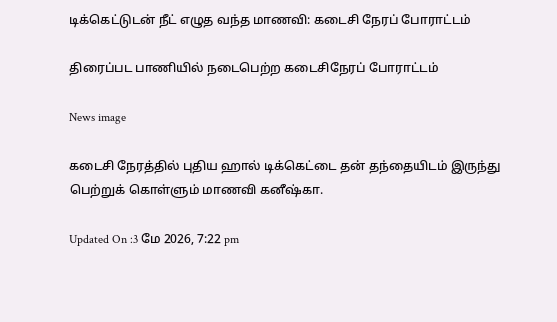டிக்கெட்டுடன் நீட் எழுத வந்த மாணவி: கடைசி நேரப் போராட்டம்

திரைப்பட பாணியில் நடைபெற்ற கடைசிநேரப் போராட்டம்

News image

கடைசி நேரத்தில் புதிய ஹால் டிக்கெட்டை தன் தந்தையிடம் இருந்து பெற்றுக் கொள்ளும் மாணவி கனீஷ்கா.

Updated On :3 மே 2026, 7:22 pm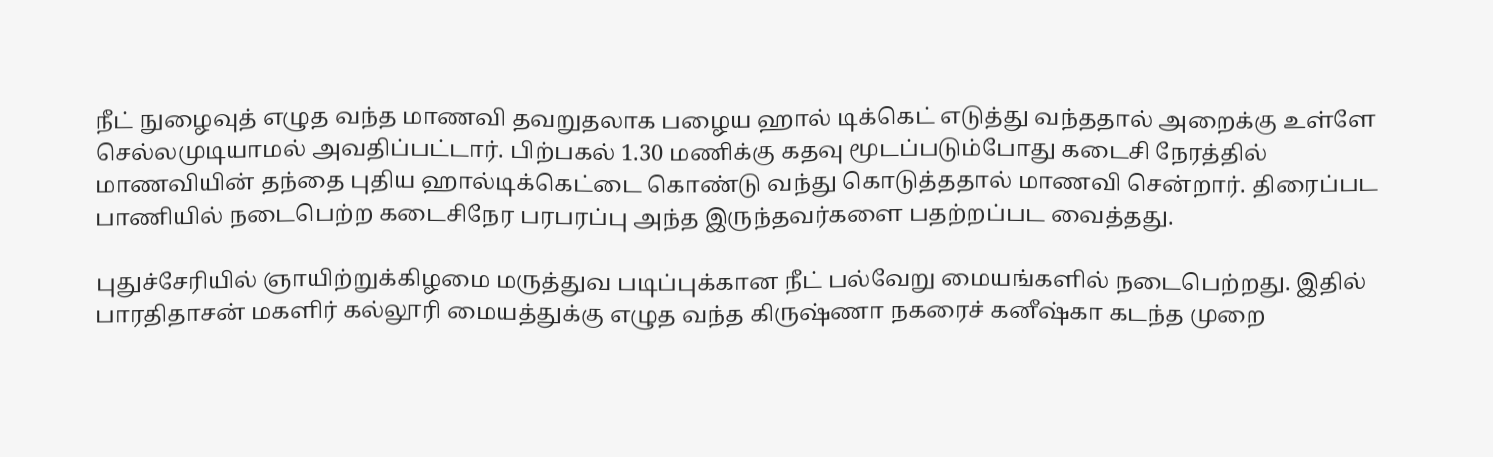நீட் நுழைவுத் எழுத வந்த மாணவி தவறுதலாக பழைய ஹால் டிக்கெட் எடுத்து வந்ததால் அறைக்கு உள்ளே செல்லமுடியாமல் அவதிப்பட்டார். பிற்பகல் 1.30 மணிக்கு கதவு மூடப்படும்போது கடைசி நேரத்தில் மாணவியின் தந்தை புதிய ஹால்டிக்கெட்டை கொண்டு வந்து கொடுத்ததால் மாணவி சென்றார். திரைப்பட பாணியில் நடைபெற்ற கடைசிநேர பரபரப்பு அந்த இருந்தவர்களை பதற்றப்பட வைத்தது.

புதுச்சேரியில் ஞாயிற்றுக்கிழமை மருத்துவ படிப்புக்கான நீட் பல்வேறு மையங்களில் நடைபெற்றது. இதில் பாரதிதாசன் மகளிர் கல்லூரி மையத்துக்கு எழுத வந்த கிருஷ்ணா நகரைச் கனீஷ்கா கடந்த முறை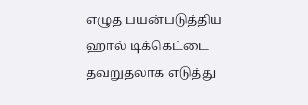எழுத பயன்படுத்திய ஹால் டிக்கெட்டை தவறுதலாக எடுத்து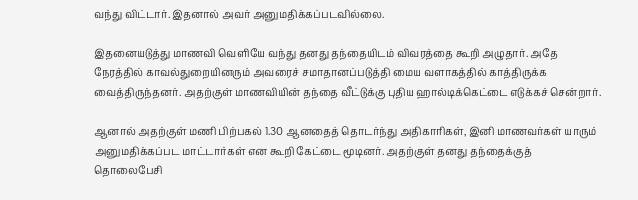வந்து விட்டார். இதனால் அவர் அனுமதிக்கப்படவில்லை.

இதனையடுத்து மாணவி வெளியே வந்து தனது தந்தையிடம் விவரத்தை கூறி அழுதார். அதே நேரத்தில் காவல்துறையினரும் அவரைச் சமாதானப்படுத்தி மைய வளாகத்தில் காத்திருக்க வைத்திருந்தனர். அதற்குள் மாணவியின் தந்தை வீட்டுக்கு புதிய ஹால்டிக்கெட்டை எடுக்கச் சென்றார்.

ஆனால் அதற்குள் மணி பிற்பகல் 1.30 ஆனதைத் தொடர்ந்து அதிகாரிகள், இனி மாணவர்கள் யாரும் அனுமதிக்கப்பட மாட்டார்கள் என கூறி கேட்டை மூடினர். அதற்குள் தனது தந்தைக்குத் தொலைபேசி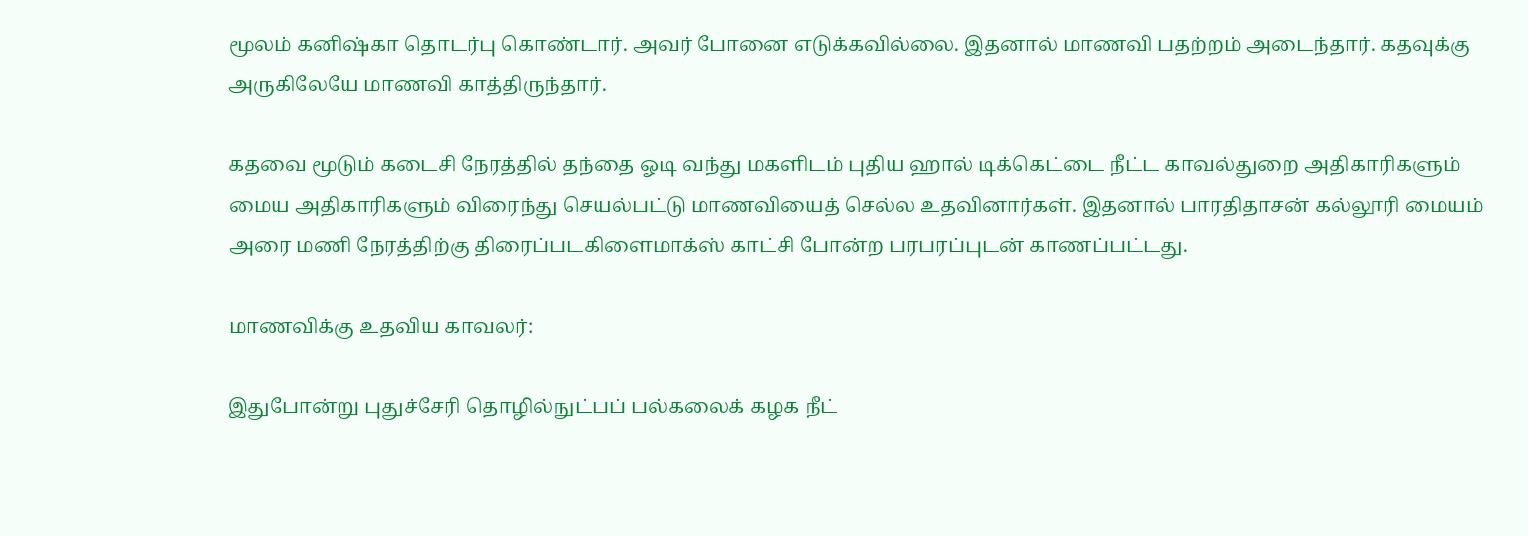மூலம் கனிஷ்கா தொடர்பு கொண்டார். அவர் போனை எடுக்கவில்லை. இதனால் மாணவி பதற்றம் அடைந்தார். கதவுக்கு அருகிலேயே மாணவி காத்திருந்தார்.

கதவை மூடும் கடைசி நேரத்தில் தந்தை ஓடி வந்து மகளிடம் புதிய ஹால் டிக்கெட்டை நீட்ட காவல்துறை அதிகாரிகளும் மைய அதிகாரிகளும் விரைந்து செயல்பட்டு மாணவியைத் செல்ல உதவினார்கள். இதனால் பாரதிதாசன் கல்லூரி மையம் அரை மணி நேரத்திற்கு திரைப்படகிளைமாக்ஸ் காட்சி போன்ற பரபரப்புடன் காணப்பட்டது.

மாணவிக்கு உதவிய காவலர்:

இதுபோன்று புதுச்சேரி தொழில்நுட்பப் பல்கலைக் கழக நீட்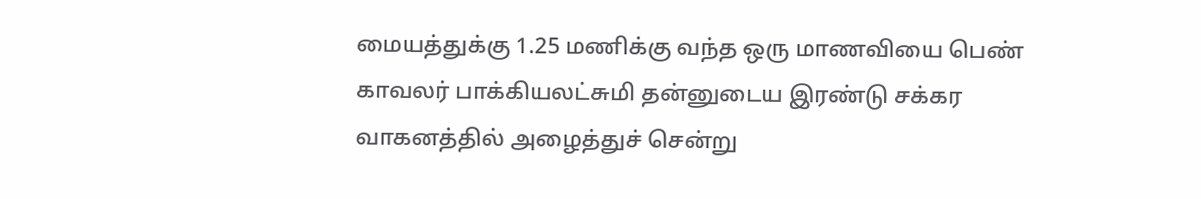மையத்துக்கு 1.25 மணிக்கு வந்த ஒரு மாணவியை பெண் காவலர் பாக்கியலட்சுமி தன்னுடைய இரண்டு சக்கர வாகனத்தில் அழைத்துச் சென்று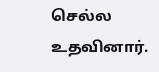செல்ல உதவினார்.